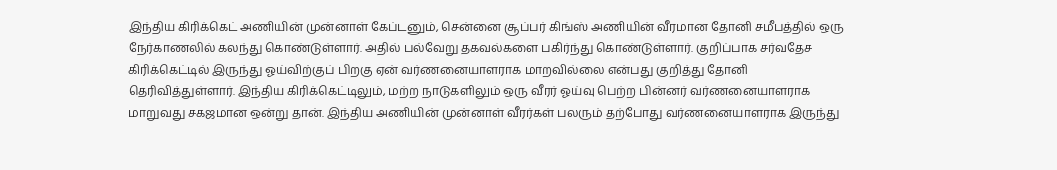இந்திய கிரிக்கெட் அணியின் முன்னாள் கேப்டனும், சென்னை சூப்பர் கிங்ஸ் அணியின் வீரமான தோனி சமீபத்தில் ஒரு நேர்காணலில் கலந்து கொண்டுள்ளார். அதில் பல்வேறு தகவல்களை பகிர்ந்து கொண்டுள்ளார். குறிப்பாக சர்வதேச கிரிக்கெட்டில் இருந்து ஓய்விற்குப் பிறகு ஏன் வர்ணனையாளராக மாறவில்லை என்பது குறித்து தோனி தெரிவித்துள்ளார். இந்திய கிரிக்கெட்டிலும், மற்ற நாடுகளிலும் ஒரு வீரர் ஓய்வு பெற்ற பின்னர் வர்ணனையாளராக மாறுவது சகஜமான ஒன்று தான். இந்திய அணியின் முன்னாள் வீரர்கள் பலரும் தற்போது வர்ணனையாளராக இருந்து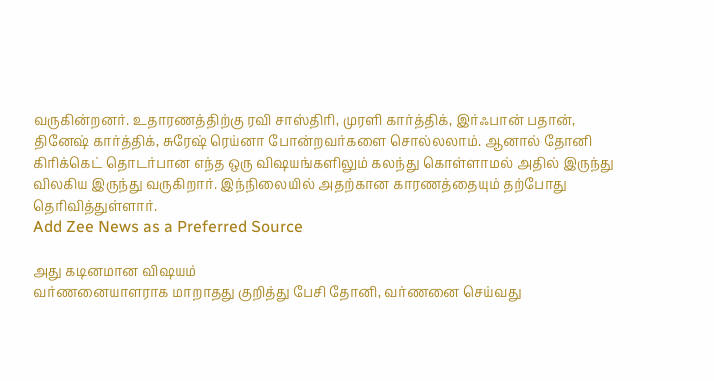வருகின்றனர். உதாரணத்திற்கு ரவி சாஸ்திரி, முரளி கார்த்திக், இர்ஃபான் பதான், தினேஷ் கார்த்திக், சுரேஷ் ரெய்னா போன்றவர்களை சொல்லலாம். ஆனால் தோனி கிரிக்கெட் தொடர்பான எந்த ஒரு விஷயங்களிலும் கலந்து கொள்ளாமல் அதில் இருந்து விலகிய இருந்து வருகிறார். இந்நிலையில் அதற்கான காரணத்தையும் தற்போது தெரிவித்துள்ளார்.
Add Zee News as a Preferred Source

அது கடினமான விஷயம்
வர்ணனையாளராக மாறாதது குறித்து பேசி தோனி, வர்ணனை செய்வது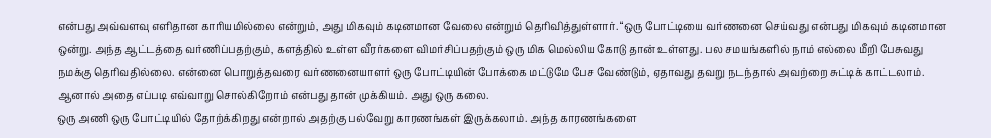என்பது அவ்வளவு எளிதான காரியமில்லை என்றும், அது மிகவும் கடினமான வேலை என்றும் தெரிவித்துள்ளார். “ஒரு போட்டியை வர்ணனை செய்வது என்பது மிகவும் கடினமான ஒன்று. அந்த ஆட்டத்தை வர்ணிப்பதற்கும், களத்தில் உள்ள வீரர்களை விமர்சிப்பதற்கும் ஒரு மிக மெல்லிய கோடு தான் உள்ளது. பல சமயங்களில் நாம் எல்லை மீறி பேசுவது நமக்கு தெரிவதில்லை. என்னை பொறுத்தவரை வர்ணனையாளர் ஒரு போட்டியின் போக்கை மட்டுமே பேச வேண்டும், ஏதாவது தவறு நடந்தால் அவற்றை சுட்டிக் காட்டலாம். ஆனால் அதை எப்படி எவ்வாறு சொல்கிறோம் என்பது தான் முக்கியம். அது ஒரு கலை.
ஒரு அணி ஒரு போட்டியில் தோற்க்கிறது என்றால் அதற்கு பல்வேறு காரணங்கள் இருக்கலாம். அந்த காரணங்களை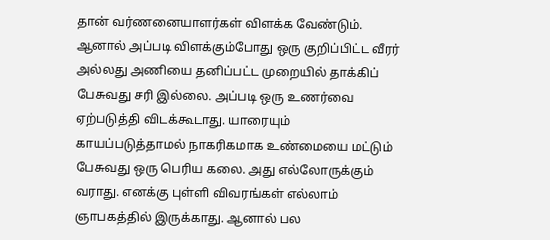தான் வர்ணனையாளர்கள் விளக்க வேண்டும். ஆனால் அப்படி விளக்கும்போது ஒரு குறிப்பிட்ட வீரர் அல்லது அணியை தனிப்பட்ட முறையில் தாக்கிப் பேசுவது சரி இல்லை. அப்படி ஒரு உணர்வை ஏற்படுத்தி விடக்கூடாது. யாரையும் காயப்படுத்தாமல் நாகரிகமாக உண்மையை மட்டும் பேசுவது ஒரு பெரிய கலை. அது எல்லோருக்கும் வராது. எனக்கு புள்ளி விவரங்கள் எல்லாம் ஞாபகத்தில் இருக்காது. ஆனால் பல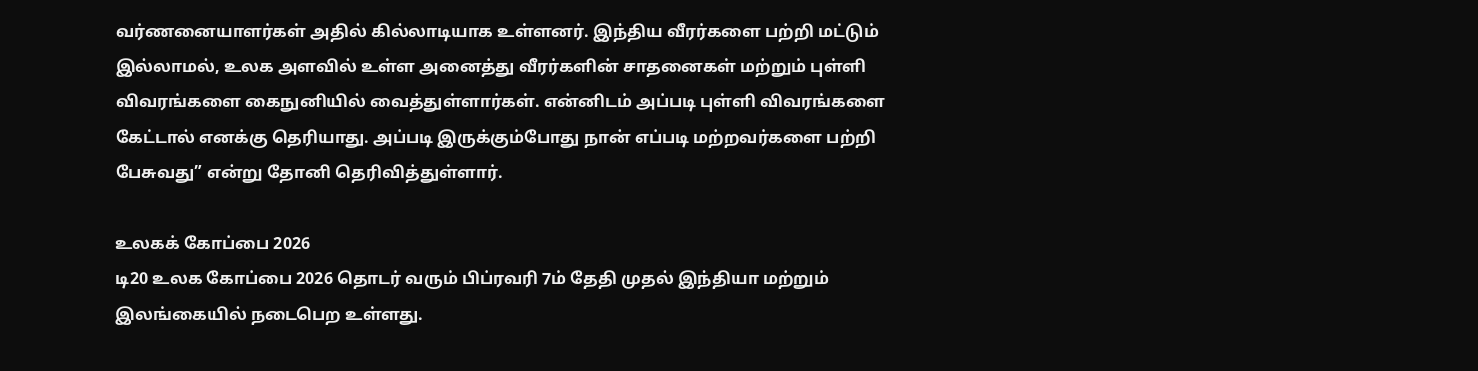வர்ணனையாளர்கள் அதில் கில்லாடியாக உள்ளனர். இந்திய வீரர்களை பற்றி மட்டும் இல்லாமல், உலக அளவில் உள்ள அனைத்து வீரர்களின் சாதனைகள் மற்றும் புள்ளி விவரங்களை கைநுனியில் வைத்துள்ளார்கள். என்னிடம் அப்படி புள்ளி விவரங்களை கேட்டால் எனக்கு தெரியாது. அப்படி இருக்கும்போது நான் எப்படி மற்றவர்களை பற்றி பேசுவது” என்று தோனி தெரிவித்துள்ளார்.

உலகக் கோப்பை 2026
டி20 உலக கோப்பை 2026 தொடர் வரும் பிப்ரவரி 7ம் தேதி முதல் இந்தியா மற்றும் இலங்கையில் நடைபெற உள்ளது.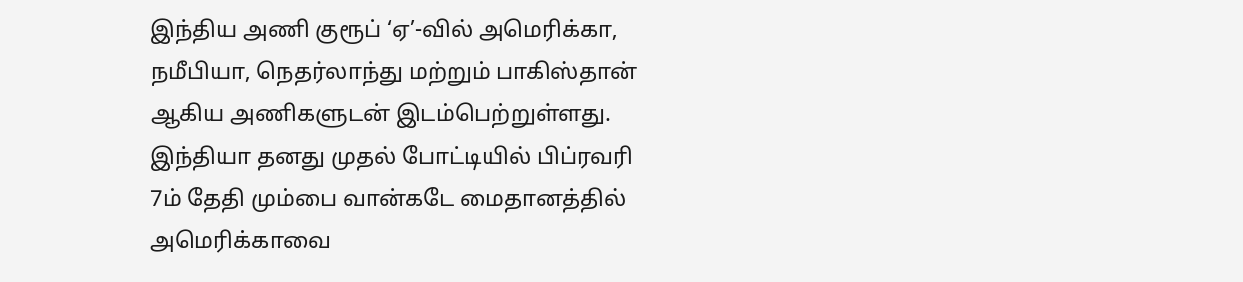இந்திய அணி குரூப் ‘ஏ’-வில் அமெரிக்கா, நமீபியா, நெதர்லாந்து மற்றும் பாகிஸ்தான் ஆகிய அணிகளுடன் இடம்பெற்றுள்ளது. இந்தியா தனது முதல் போட்டியில் பிப்ரவரி 7ம் தேதி மும்பை வான்கடே மைதானத்தில் அமெரிக்காவை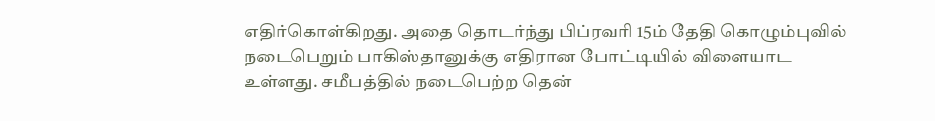எதிர்கொள்கிறது. அதை தொடர்ந்து பிப்ரவரி 15ம் தேதி கொழும்புவில் நடைபெறும் பாகிஸ்தானுக்கு எதிரான போட்டியில் விளையாட உள்ளது. சமீபத்தில் நடைபெற்ற தென்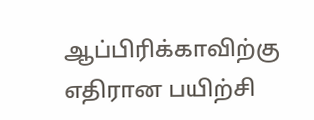ஆப்பிரிக்காவிற்கு எதிரான பயிற்சி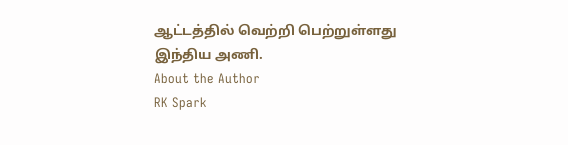ஆட்டத்தில் வெற்றி பெற்றுள்ளது இந்திய அணி.
About the Author
RK Spark